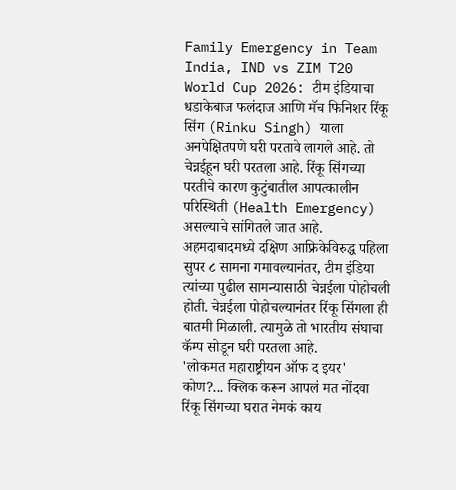Family Emergency in Team India, IND vs ZIM T20 World Cup 2026: टीम इंडियाचा धडाकेबाज फलंदाज आणि मॅच फिनिशर रिंकू सिंग (Rinku Singh) याला अनपेक्षितपणे घरी परतावे लागले आहे. तो चेन्नईहून घरी परतला आहे. रिंकू सिंगच्या परतीचे कारण कुटुंबातील आपत्कालीन परिस्थिती (Health Emergency) असल्याचे सांगितले जात आहे. अहमदाबादमध्ये दक्षिण आफ्रिकेविरुद्ध पहिला सुपर ८ सामना गमावल्यानंतर, टीम इंडिया त्यांच्या पुढील सामन्यासाठी चेन्नईला पोहोचली होती. चेन्नईला पोहोचल्यानंतर रिंकू सिंगला ही बातमी मिळाली. त्यामुळे तो भारतीय संघाचा कॅम्प सोडून घरी परतला आहे.
'लोकमत महाराष्ट्रीयन ऑफ द इयर' कोण?... क्लिक करून आपलं मत नोंदवा
रिंकू सिंगच्या घरात नेमकं काय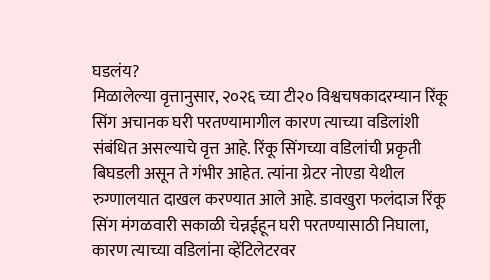घडलंय?
मिळालेल्या वृत्तानुसार, २०२६ च्या टी२० विश्वचषकादरम्यान रिंकू सिंग अचानक घरी परतण्यामागील कारण त्याच्या वडिलांशी संबंधित असल्याचे वृत्त आहे. रिंकू सिंगच्या वडिलांची प्रकृती बिघडली असून ते गंभीर आहेत. त्यांना ग्रेटर नोएडा येथील रुग्णालयात दाखल करण्यात आले आहे. डावखुरा फलंदाज रिंकू सिंग मंगळवारी सकाळी चेन्नईहून घरी परतण्यासाठी निघाला, कारण त्याच्या वडिलांना व्हेंटिलेटरवर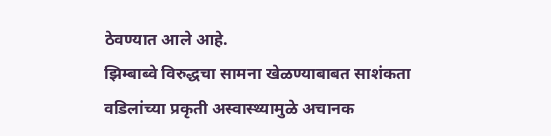ठेवण्यात आले आहे.
झिम्बाब्वे विरुद्धचा सामना खेळण्याबाबत साशंकता
वडिलांच्या प्रकृती अस्वास्थ्यामुळे अचानक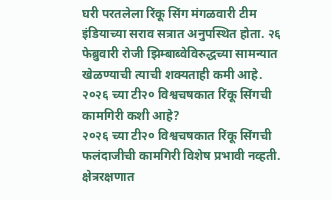घरी परतलेला रिंकू सिंग मंगळवारी टीम इंडियाच्या सराव सत्रात अनुपस्थित होता. २६ फेब्रुवारी रोजी झिम्बाब्वेविरुद्धच्या सामन्यात खेळण्याची त्याची शक्यताही कमी आहे.
२०२६ च्या टी२० विश्वचषकात रिंकू सिंगची कामगिरी कशी आहे?
२०२६ च्या टी२० विश्वचषकात रिंकू सिंगची फलंदाजीची कामगिरी विशेष प्रभावी नव्हती. क्षेत्ररक्षणात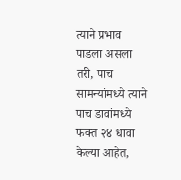त्याने प्रभाव पाडला असला तरी, पाच सामन्यांमध्ये त्याने पाच डावांमध्ये फक्त २४ धावा केल्या आहेत,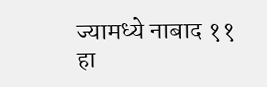ज्यामध्ये नाबाद ११ हा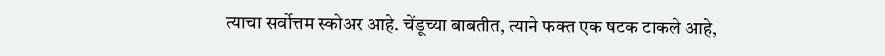त्याचा सर्वोत्तम स्कोअर आहे. चेंडूच्या बाबतीत, त्याने फक्त एक षटक टाकले आहे,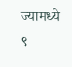ज्यामध्ये ९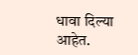धावा दिल्या आहेत.